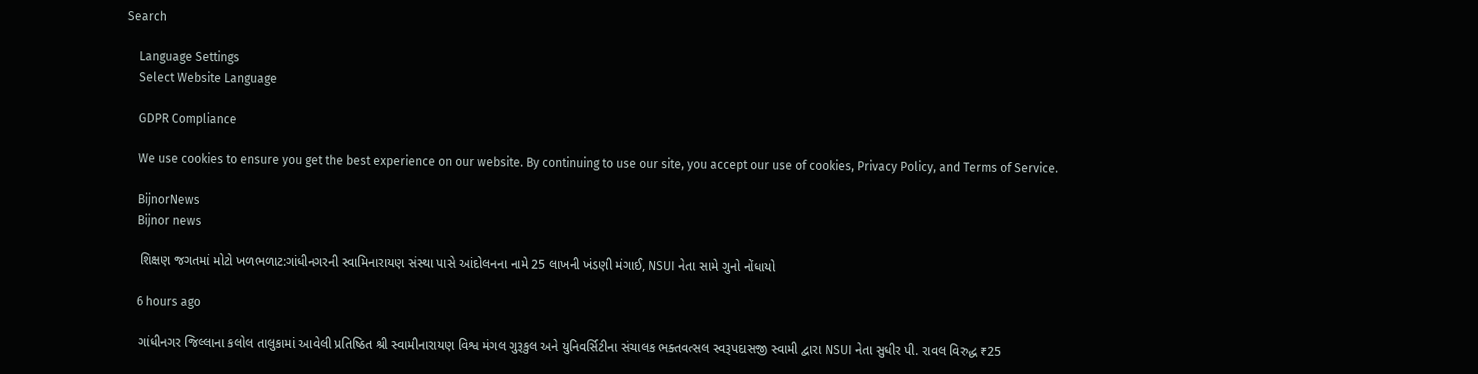Search

    Language Settings
    Select Website Language

    GDPR Compliance

    We use cookies to ensure you get the best experience on our website. By continuing to use our site, you accept our use of cookies, Privacy Policy, and Terms of Service.

    BijnorNews
    Bijnor news

    શિક્ષણ જગતમાં મોટો ખળભળાટ:ગાંધીનગરની સ્વામિનારાયણ સંસ્થા પાસે આંદોલનના નામે 25 લાખની ખંડણી મંગાઈ, NSUI નેતા સામે ગુનો નોંધાયો

    6 hours ago

    ગાંધીનગર જિલ્લાના કલોલ તાલુકામાં આવેલી પ્રતિષ્ઠિત શ્રી સ્વામીનારાયણ વિશ્વ મંગલ ગુરૂકુલ અને યુનિવર્સિટીના સંચાલક ભક્તવત્સલ સ્વરૂપદાસજી સ્વામી દ્વારા NSUI નેતા સુધીર પી. રાવલ વિરુદ્ધ ₹25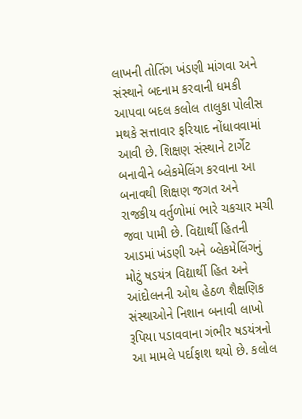લાખની તોતિંગ ખંડણી માંગવા અને સંસ્થાને બદનામ કરવાની ધમકી આપવા બદલ કલોલ તાલુકા પોલીસ મથકે સત્તાવાર ફરિયાદ નોંધાવવામાં આવી છે. શિક્ષણ સંસ્થાને ટાર્ગેટ બનાવીને બ્લેકમેલિંગ કરવાના આ બનાવથી શિક્ષણ જગત અને રાજકીય વર્તુળોમાં ભારે ચકચાર મચી જવા પામી છે. વિદ્યાર્થી હિતની આડમાં ખંડણી અને બ્લેકમેલિંગનું મોટું ષડયંત્ર વિદ્યાર્થી હિત અને આંદોલનની ઓથ હેઠળ શૈક્ષણિક સંસ્થાઓને નિશાન બનાવી લાખો રૂપિયા પડાવવાના ગંભીર ષડયંત્રનો આ મામલે પર્દાફાશ થયો છે. કલોલ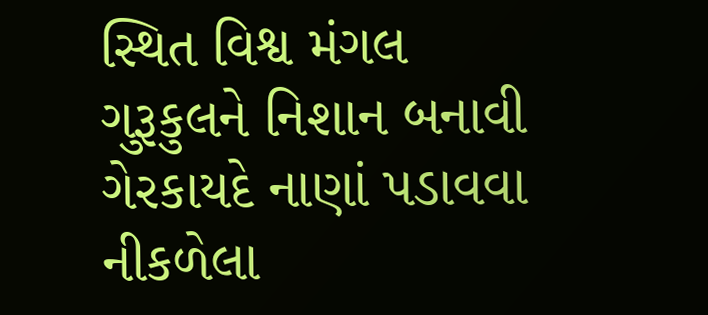સ્થિત વિશ્વ મંગલ ગુરૂકુલને નિશાન બનાવી ગેરકાયદે નાણાં પડાવવા નીકળેલા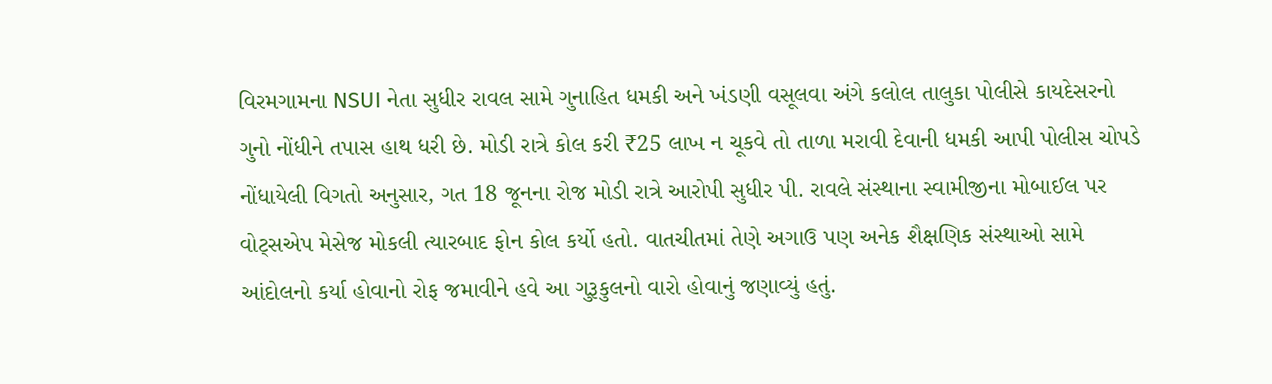વિરમગામના NSUI નેતા સુધીર રાવલ સામે ગુનાહિત ધમકી અને ખંડણી વસૂલવા અંગે કલોલ તાલુકા પોલીસે કાયદેસરનો ગુનો નોંધીને તપાસ હાથ ધરી છે. મોડી રાત્રે કોલ કરી ₹25 લાખ ન ચૂકવે તો તાળા મરાવી દેવાની ધમકી આપી પોલીસ ચોપડે નોંધાયેલી વિગતો અનુસાર, ગત 18 જૂનના રોજ મોડી રાત્રે આરોપી સુધીર પી. રાવલે સંસ્થાના સ્વામીજીના મોબાઈલ પર વોટ્સએપ મેસેજ મોકલી ત્યારબાદ ફોન કોલ કર્યો હતો. વાતચીતમાં તેણે અગાઉ પણ અનેક શૈક્ષણિક સંસ્થાઓ સામે આંદોલનો કર્યા હોવાનો રોફ જમાવીને હવે આ ગુરૂકુલનો વારો હોવાનું જણાવ્યું હતું.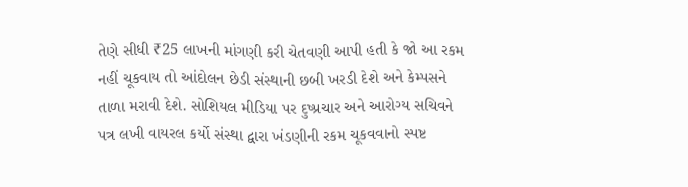તેણે સીધી ₹25 લાખની માંગણી કરી ચેતવણી આપી હતી કે જો આ રકમ નહીં ચૂકવાય તો આંદોલન છેડી સંસ્થાની છબી ખરડી દેશે અને કેમ્પસને તાળા મરાવી દેશે. સોશિયલ મીડિયા પર દુષ્પ્રચાર અને આરોગ્ય સચિવને પત્ર લખી વાયરલ કર્યો સંસ્થા દ્વારા ખંડણીની રકમ ચૂકવવાનો સ્પષ્ટ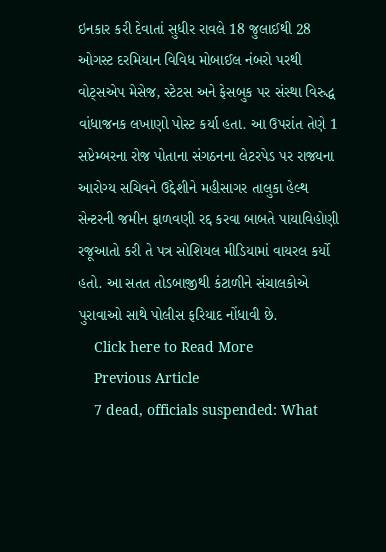ઇનકાર કરી દેવાતાં સુધીર રાવલે 18 જુલાઈથી 28 ઓગસ્ટ દરમિયાન વિવિધ મોબાઈલ નંબરો પરથી વોટ્સએપ મેસેજ, સ્ટેટસ અને ફેસબુક પર સંસ્થા વિરુદ્ધ વાંધાજનક લખાણો પોસ્ટ કર્યા હતા. આ ઉપરાંત તેણે 1 સપ્ટેમ્બરના રોજ પોતાના સંગઠનના લેટરપેડ પર રાજ્યના આરોગ્ય સચિવને ઉદ્દેશીને મહીસાગર તાલુકા હેલ્થ સેન્ટરની જમીન ફાળવણી રદ્દ કરવા બાબતે પાયાવિહોણી રજૂઆતો કરી તે પત્ર સોશિયલ મીડિયામાં વાયરલ કર્યો હતો. આ સતત તોડબાજીથી કંટાળીને સંચાલકોએ પુરાવાઓ સાથે પોલીસ ફરિયાદ નોંધાવી છે.
    Click here to Read More
    Previous Article
    7 dead, officials suspended: What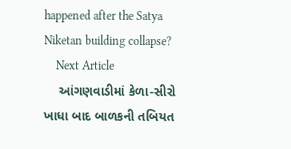happened after the Satya Niketan building collapse?
    Next Article
    આંગણવાડીમાં કેળા-સીરો ખાધા બાદ બાળકની તબિયત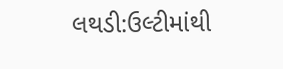લથડી:ઉલ્ટીમાંથી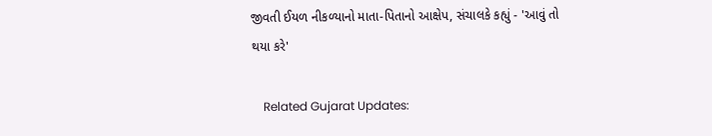જીવતી ઈયળ નીકળ્યાનો માતા-પિતાનો આક્ષેપ, સંચાલકે કહ્યું - 'આવું તો થયા કરે'

    Related Gujarat Updates: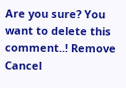Are you sure? You want to delete this comment..! Remove Cancel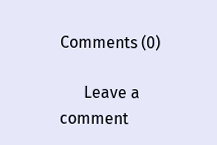Comments (0)

      Leave a comment